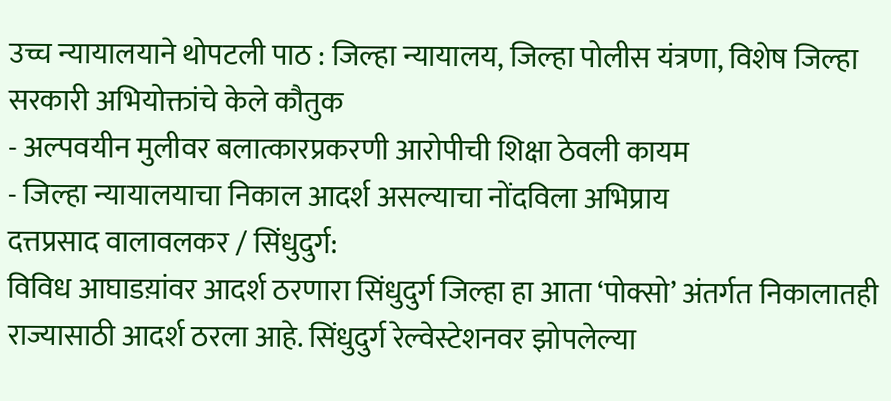उच्च न्यायालयाने थोपटली पाठ : जिल्हा न्यायालय, जिल्हा पोलीस यंत्रणा, विशेष जिल्हा सरकारी अभियोक्तांचे केले कौतुक
- अल्पवयीन मुलीवर बलात्कारप्रकरणी आरोपीची शिक्षा ठेवली कायम
- जिल्हा न्यायालयाचा निकाल आदर्श असल्याचा नोंदविला अभिप्राय
दत्तप्रसाद वालावलकर / सिंधुदुर्ग:
विविध आघाडय़ांवर आदर्श ठरणारा सिंधुदुर्ग जिल्हा हा आता ‘पोक्सो’ अंतर्गत निकालातही राज्यासाठी आदर्श ठरला आहे. सिंधुदुर्ग रेल्वेस्टेशनवर झोपलेल्या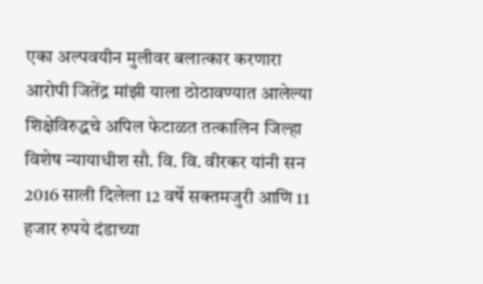एका अल्पवयीन मुलीवर बलात्कार करणारा आरोपी जितेंद्र मांझी याला ठोठावण्यात आलेल्या शिक्षेविरुद्धचे अपिल फेटाळत तत्कालिन जिल्हा विशेष न्यायाधीश सौ. वि. वि. वीरकर यांनी सन 2016 साली दिलेला 12 वर्षे सक्तमजुरी आणि 11 हजार रुपये दंडाच्या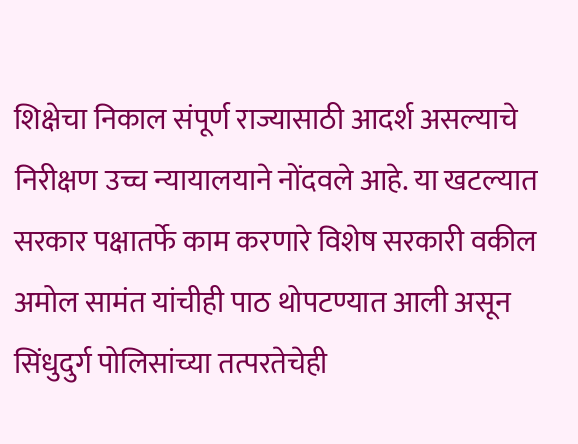शिक्षेचा निकाल संपूर्ण राज्यासाठी आदर्श असल्याचे निरीक्षण उच्च न्यायालयाने नोंदवले आहे. या खटल्यात सरकार पक्षातर्फे काम करणारे विशेष सरकारी वकील अमोल सामंत यांचीही पाठ थोपटण्यात आली असून सिंधुदुर्ग पोलिसांच्या तत्परतेचेही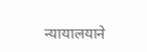न्यायालयाने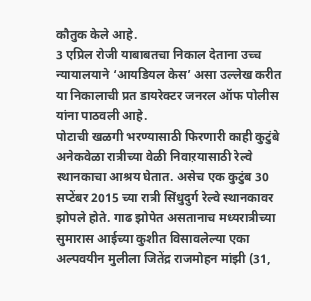कौतुक केले आहे.
3 एप्रिल रोजी याबाबतचा निकाल देताना उच्च न्यायालयाने ‘आयडियल केस’ असा उल्लेख करीत या निकालाची प्रत डायरेक्टर जनरल ऑफ पोलीस यांना पाठवली आहे.
पोटाची खळगी भरण्यासाठी फिरणारी काही कुटुंबे अनेकवेळा रात्रीच्या वेळी निवाऱयासाठी रेल्वे स्थानकाचा आश्रय घेतात. असेच एक कुटुंब 30 सप्टेंबर 2015 च्या रात्री सिंधुदुर्ग रेल्वे स्थानकावर झोपले होते. गाढ झोपेत असतानाच मध्यरात्रीच्या सुमारास आईच्या कुशीत विसावलेल्या एका अल्पवयीन मुलीला जितेंद्र राजमोहन मांझी (31,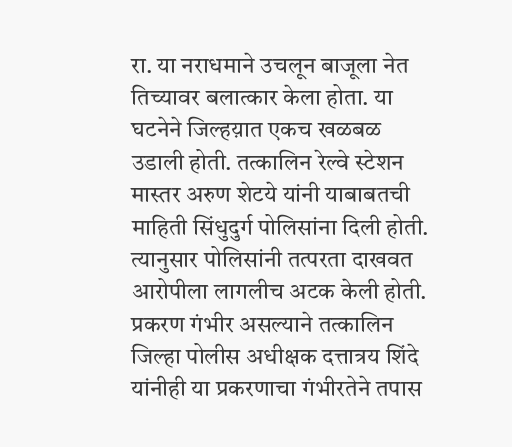रा. या नराधमाने उचलून बाजूला नेत तिच्यावर बलात्कार केला होता. या घटनेने जिल्हय़ात एकच खळबळ उडाली होती. तत्कालिन रेल्वे स्टेशन मास्तर अरुण शेटये यांनी याबाबतची माहिती सिंधुदुर्ग पोलिसांना दिली होती. त्यानुसार पोलिसांनी तत्परता दाखवत आरोपीला लागलीच अटक केली होती.
प्रकरण गंभीर असल्याने तत्कालिन जिल्हा पोलीस अधीक्षक दत्तात्रय शिंदे यांनीही या प्रकरणाचा गंभीरतेने तपास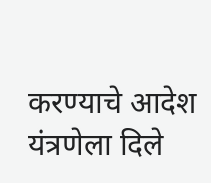करण्याचे आदेश यंत्रणेला दिले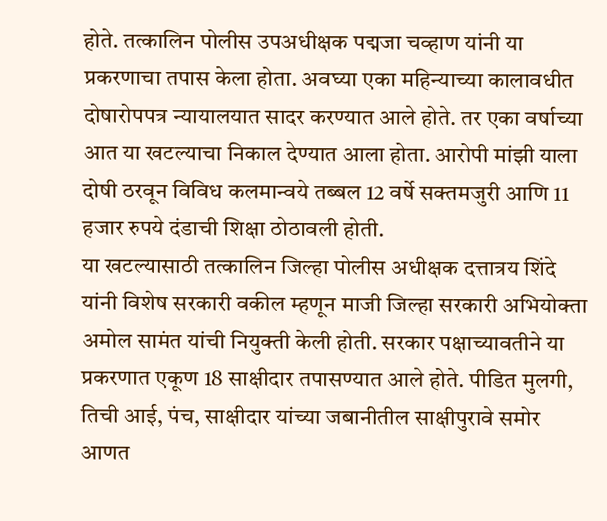होते. तत्कालिन पोलीस उपअधीक्षक पद्मजा चव्हाण यांनी या प्रकरणाचा तपास केला होता. अवघ्या एका महिन्याच्या कालावधीत दोषारोपपत्र न्यायालयात सादर करण्यात आले होते. तर एका वर्षाच्या आत या खटल्याचा निकाल देण्यात आला होता. आरोपी मांझी याला दोषी ठरवून विविध कलमान्वये तब्बल 12 वर्षे सक्तमजुरी आणि 11 हजार रुपये दंडाची शिक्षा ठोठावली होती.
या खटल्यासाठी तत्कालिन जिल्हा पोलीस अधीक्षक दत्तात्रय शिंदे यांनी विशेष सरकारी वकील म्हणून माजी जिल्हा सरकारी अभियोक्ता अमोल सामंत यांची नियुक्ती केली होती. सरकार पक्षाच्यावतीने या प्रकरणात एकूण 18 साक्षीदार तपासण्यात आले होते. पीडित मुलगी, तिची आई, पंच, साक्षीदार यांच्या जबानीतील साक्षीपुरावे समोर आणत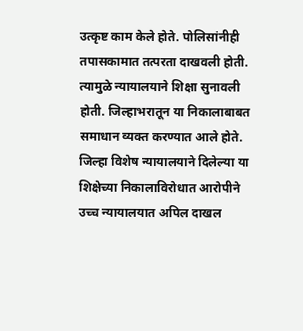उत्कृष्ट काम केले होते. पोलिसांनीही तपासकामात तत्परता दाखवली होती. त्यामुळे न्यायालयाने शिक्षा सुनावली होती. जिल्हाभरातून या निकालाबाबत समाधान व्यक्त करण्यात आले होते.
जिल्हा विशेष न्यायालयाने दिलेल्या या शिक्षेच्या निकालाविरोधात आरोपीने उच्च न्यायालयात अपिल दाखल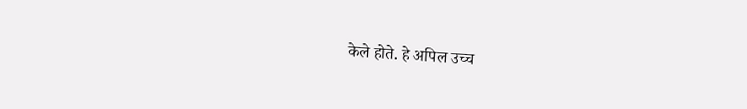केले होते. हे अपिल उच्च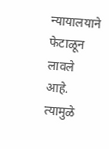न्यायालयाने फेटाळून लावले आहे. त्यामुळे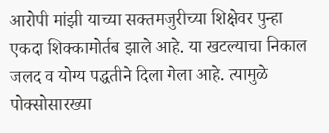आरोपी मांझी याच्या सक्तमजुरीच्या शिक्षेवर पुन्हा एकदा शिक्कामोर्तब झाले आहे. या खटल्याचा निकाल जलद व योग्य पद्धतीने दिला गेला आहे. त्यामुळे पोक्सोसारख्या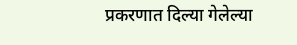प्रकरणात दिल्या गेलेल्या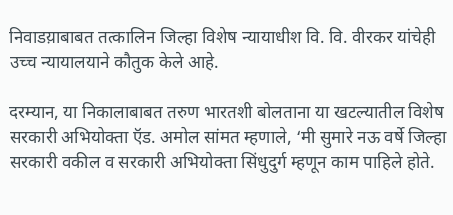निवाडय़ाबाबत तत्कालिन जिल्हा विशेष न्यायाधीश वि. वि. वीरकर यांचेही उच्च न्यायालयाने कौतुक केले आहे.

दरम्यान, या निकालाबाबत तरुण भारतशी बोलताना या खटल्यातील विशेष सरकारी अभियोक्ता ऍड. अमोल सांमत म्हणाले, ‘मी सुमारे नऊ वर्षे जिल्हा सरकारी वकील व सरकारी अभियोक्ता सिंधुदुर्ग म्हणून काम पाहिले होते.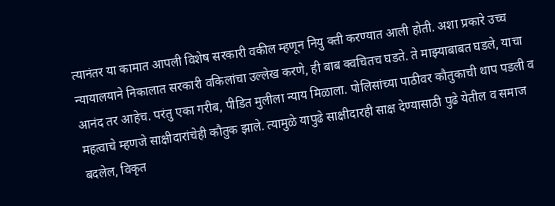त्यानंतर या कामात आपली विशेष सरकारी वकील म्हणून नियु क्ती करण्यात आली होती. अशा प्रकारे उच्च न्यायालयाने निकालात सरकारी वकिलांचा उल्लेख करणे, ही बाब क्वचितच घडते. ते माझ्याबाबत घडले, याचा आनंद तर आहेच. परंतु एका गरीब, पीडित मुलीला न्याय मिळाला. पोलिसांच्या पाठीवर कौतुकाची थाप पडली व महत्वाचे म्हणजे साक्षीदारांचेही कौतुक झाले. त्यामुळे यापुढे साक्षीदारही साक्ष देण्यासाठी पुढे येतील व समाज बदलेल, विकृत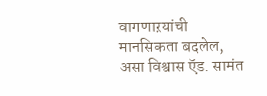वागणाऱयांची मानसिकता बदलेल, असा विश्वास ऍड. सामंत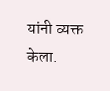यांनी व्यक्त केला.